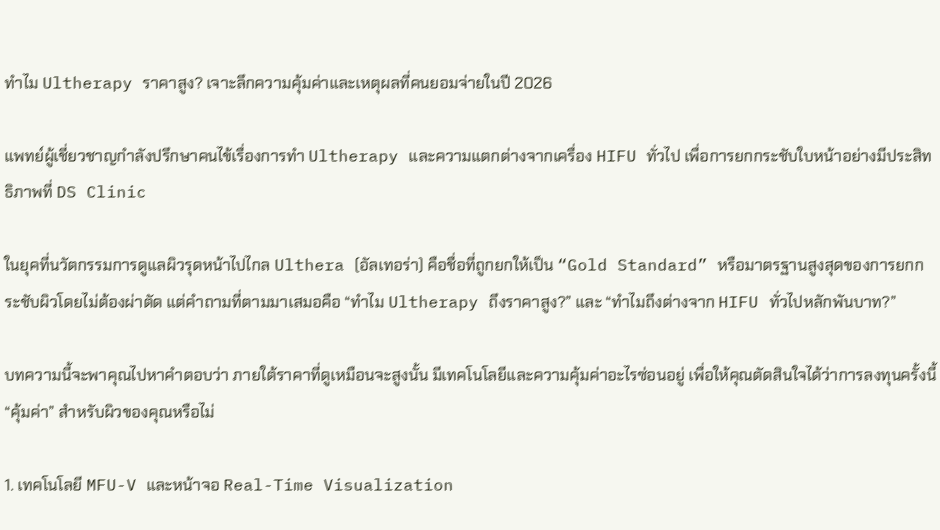ทำไม Ultherapy ราคาสูง? เจาะลึกความคุ้มค่าและเหตุผลที่คนยอมจ่ายในปี 2026

แพทย์ผู้เชี่ยวชาญกำลังปรึกษาคนไข้เรื่องการทำ Ultherapy และความแตกต่างจากเครื่อง HIFU ทั่วไป เพื่อการยกกระชับใบหน้าอย่างมีประสิทธิภาพที่ DS Clinic

ในยุคที่นวัตกรรมการดูแลผิวรุดหน้าไปไกล Ulthera (อัลเทอร่า) คือชื่อที่ถูกยกให้เป็น “Gold Standard” หรือมาตรฐานสูงสุดของการยกกระชับผิวโดยไม่ต้องผ่าตัด แต่คำถามที่ตามมาเสมอคือ “ทำไม Ultherapy ถึงราคาสูง?” และ “ทำไมถึงต่างจาก HIFU ทั่วไปหลักพันบาท?”

บทความนี้จะพาคุณไปหาคำตอบว่า ภายใต้ราคาที่ดูเหมือนจะสูงนั้น มีเทคโนโลยีและความคุ้มค่าอะไรซ่อนอยู่ เพื่อให้คุณตัดสินใจได้ว่าการลงทุนครั้งนี้ “คุ้มค่า” สำหรับผิวของคุณหรือไม่

1. เทคโนโลยี MFU-V และหน้าจอ Real-Time Visualization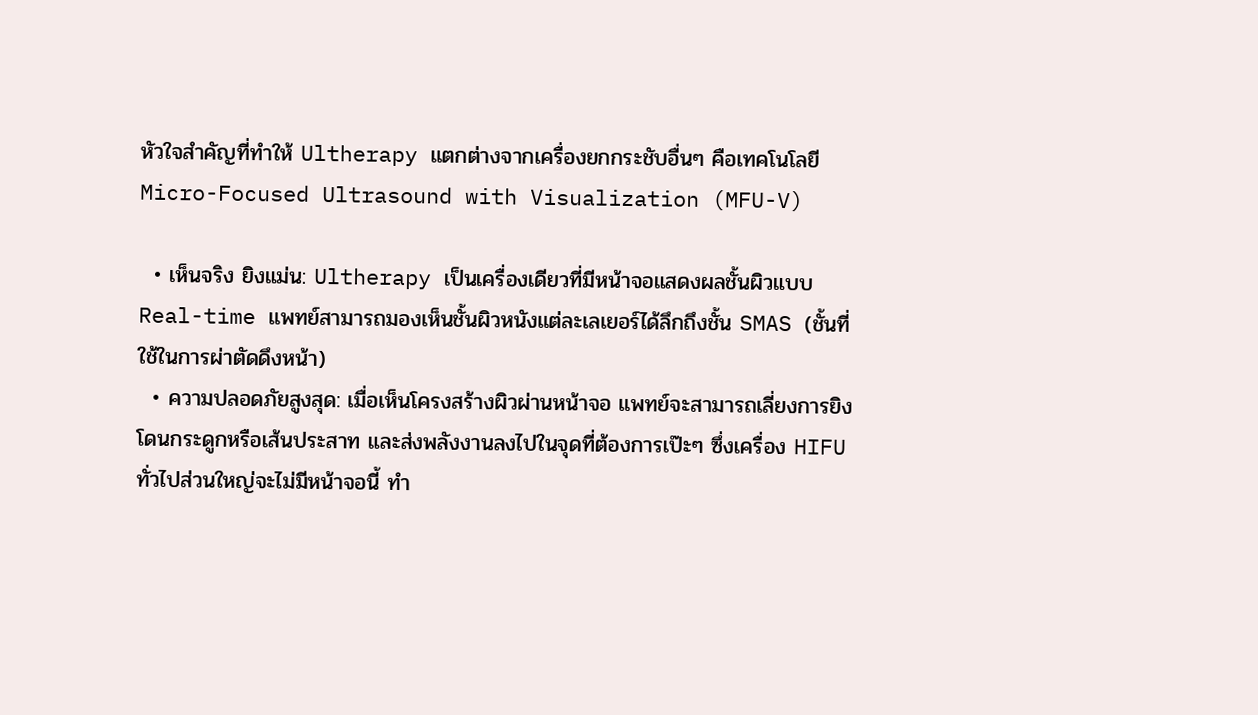หัวใจสำคัญที่ทำให้ Ultherapy แตกต่างจากเครื่องยกกระชับอื่นๆ คือเทคโนโลยี Micro-Focused Ultrasound with Visualization (MFU-V)

  • เห็นจริง ยิงแม่น: Ultherapy เป็นเครื่องเดียวที่มีหน้าจอแสดงผลชั้นผิวแบบ Real-time แพทย์สามารถมองเห็นชั้นผิวหนังแต่ละเลเยอร์ได้ลึกถึงชั้น SMAS (ชั้นที่ใช้ในการผ่าตัดดึงหน้า)
  • ความปลอดภัยสูงสุด: เมื่อเห็นโครงสร้างผิวผ่านหน้าจอ แพทย์จะสามารถเลี่ยงการยิงโดนกระดูกหรือเส้นประสาท และส่งพลังงานลงไปในจุดที่ต้องการเป๊ะๆ ซึ่งเครื่อง HIFU ทั่วไปส่วนใหญ่จะไม่มีหน้าจอนี้ ทำ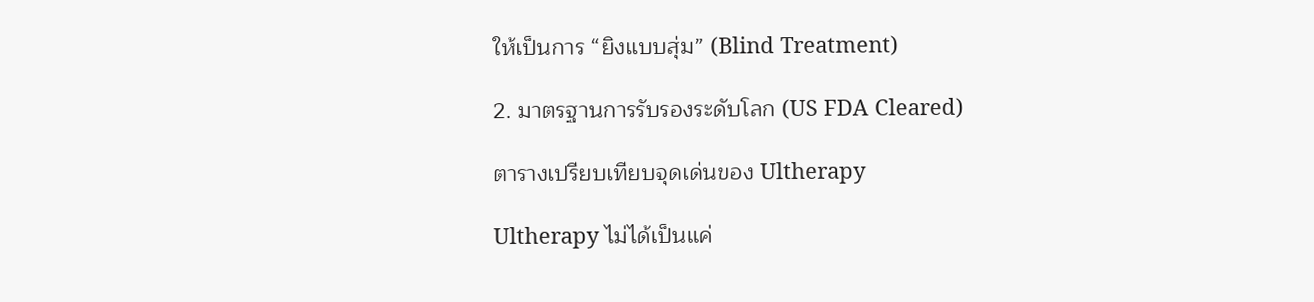ให้เป็นการ “ยิงแบบสุ่ม” (Blind Treatment)

2. มาตรฐานการรับรองระดับโลก (US FDA Cleared)

ตารางเปรียบเทียบจุดเด่นของ Ultherapy

Ultherapy ไม่ได้เป็นแค่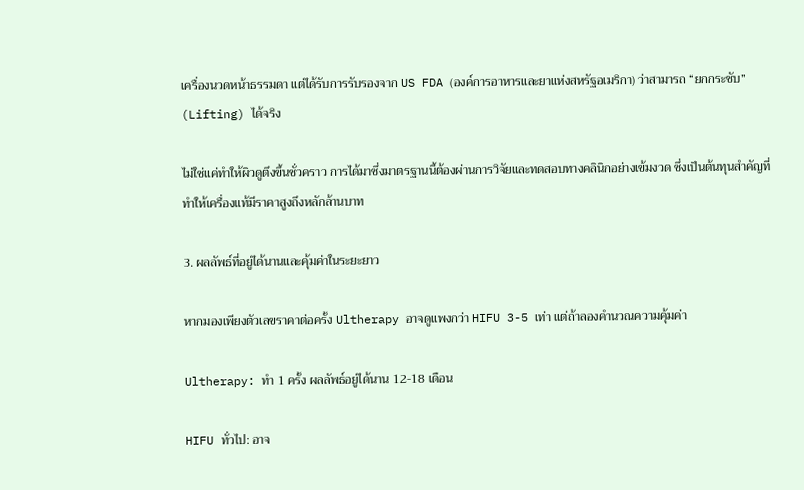เครื่องนวดหน้าธรรมดา แต่ได้รับการรับรองจาก US FDA (องค์การอาหารและยาแห่งสหรัฐอเมริกา) ว่าสามารถ “ยกกระชับ” (Lifting) ได้จริง

ไม่ใช่แค่ทำให้ผิวดูตึงขึ้นชั่วคราว การได้มาซึ่งมาตรฐานนี้ต้องผ่านการวิจัยและทดสอบทางคลินิกอย่างเข้มงวด ซึ่งเป็นต้นทุนสำคัญที่ทำให้เครื่องแท้มีราคาสูงถึงหลักล้านบาท

3. ผลลัพธ์ที่อยู่ได้นานและคุ้มค่าในระยะยาว

หากมองเพียงตัวเลขราคาต่อครั้ง Ultherapy อาจดูแพงกว่า HIFU 3-5 เท่า แต่ถ้าลองคำนวณความคุ้มค่า

Ultherapy: ทำ 1 ครั้ง ผลลัพธ์อยู่ได้นาน 12-18 เดือน

HIFU ทั่วไป: อาจ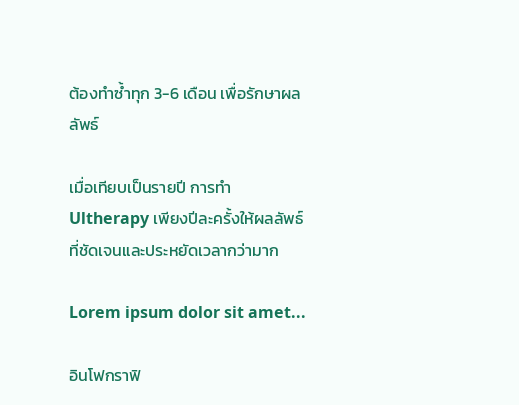ต้องทำซ้ำทุก 3-6 เดือน เพื่อรักษาผลลัพธ์

เมื่อเทียบเป็นรายปี การทำ Ultherapy เพียงปีละครั้งให้ผลลัพธ์ที่ชัดเจนและประหยัดเวลากว่ามาก

Lorem ipsum dolor sit amet...

อินโฟกราฟิ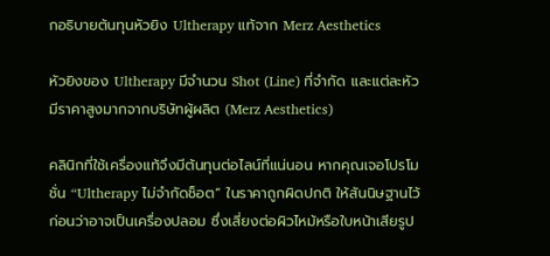กอธิบายต้นทุนหัวยิง Ultherapy แท้จาก Merz Aesthetics

หัวยิงของ Ultherapy มีจำนวน Shot (Line) ที่จำกัด และแต่ละหัวมีราคาสูงมากจากบริษัทผู้ผลิต (Merz Aesthetics)

คลินิกที่ใช้เครื่องแท้จึงมีต้นทุนต่อไลน์ที่แน่นอน หากคุณเจอโปรโมชั่น “Ultherapy ไม่จำกัดช็อต” ในราคาถูกผิดปกติ ให้สันนิษฐานไว้ก่อนว่าอาจเป็นเครื่องปลอม ซึ่งเสี่ยงต่อผิวไหม้หรือใบหน้าเสียรูป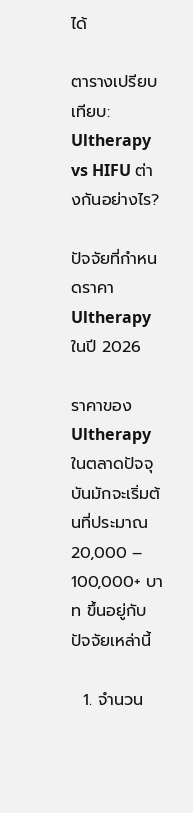ได้

ตารางเปรียบเทียบ: Ultherapy vs HIFU ต่างกันอย่างไร?

ปัจจัยที่กำหนดราคา Ultherapy ในปี 2026

ราคาของ Ultherapy ในตลาดปัจจุบันมักจะเริ่มต้นที่ประมาณ 20,000 – 100,000+ บาท ขึ้นอยู่กับปัจจัยเหล่านี้

  1. จำนวน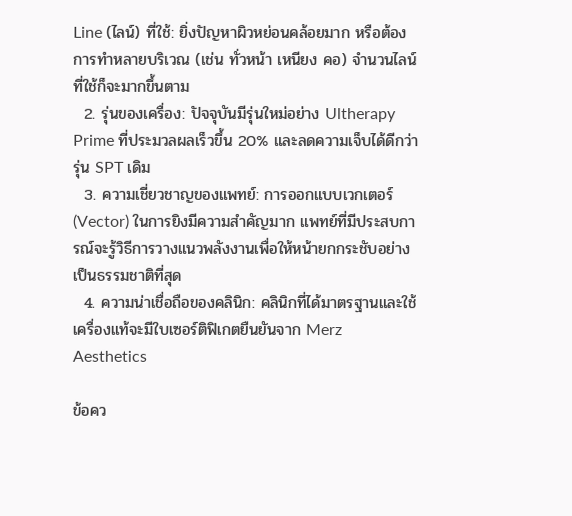Line (ไลน์) ที่ใช้: ยิ่งปัญหาผิวหย่อนคล้อยมาก หรือต้องการทำหลายบริเวณ (เช่น ทั่วหน้า เหนียง คอ) จำนวนไลน์ที่ใช้ก็จะมากขึ้นตาม
  2. รุ่นของเครื่อง: ปัจจุบันมีรุ่นใหม่อย่าง Ultherapy Prime ที่ประมวลผลเร็วขึ้น 20% และลดความเจ็บได้ดีกว่ารุ่น SPT เดิม
  3. ความเชี่ยวชาญของแพทย์: การออกแบบเวกเตอร์ (Vector) ในการยิงมีความสำคัญมาก แพทย์ที่มีประสบการณ์จะรู้วิธีการวางแนวพลังงานเพื่อให้หน้ายกกระชับอย่างเป็นธรรมชาติที่สุด
  4. ความน่าเชื่อถือของคลินิก: คลินิกที่ได้มาตรฐานและใช้เครื่องแท้จะมีใบเซอร์ติฟิเกตยืนยันจาก Merz Aesthetics

ข้อคว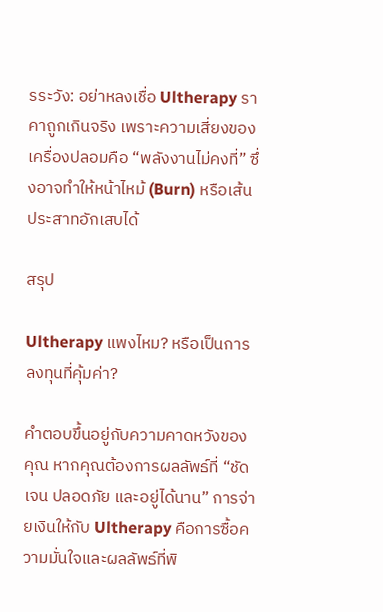รระวัง: อย่าหลงเชื่อ Ultherapy ราคาถูกเกินจริง เพราะความเสี่ยงของเครื่องปลอมคือ “พลังงานไม่คงที่” ซึ่งอาจทำให้หน้าไหม้ (Burn) หรือเส้นประสาทอักเสบได้

สรุป

Ultherapy แพงไหม? หรือเป็นการลงทุนที่คุ้มค่า?

คำตอบขึ้นอยู่กับความคาดหวังของคุณ หากคุณต้องการผลลัพธ์ที่ “ชัดเจน ปลอดภัย และอยู่ได้นาน” การจ่ายเงินให้กับ Ultherapy คือการซื้อความมั่นใจและผลลัพธ์ที่พิ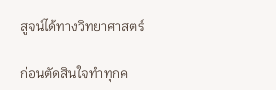สูจน์ได้ทางวิทยาศาสตร์

ก่อนตัดสินใจทำทุกค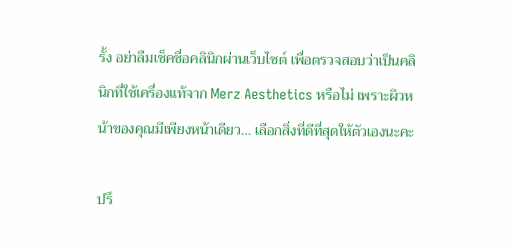รั้ง อย่าลืมเช็คชื่อคลินิกผ่านเว็บไซต์ เพื่อตรวจสอบว่าเป็นคลินิกที่ใช้เครื่องแท้จาก Merz Aesthetics หรือไม่ เพราะผิวหน้าของคุณมีเพียงหน้าเดียว… เลือกสิ่งที่ดีที่สุดให้ตัวเองนะคะ

ปรึ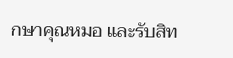กษาคุณหมอ และรับสิท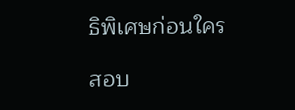ธิพิเศษก่อนใคร

สอบ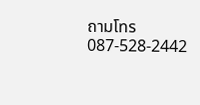ถามโทร 087-528-2442